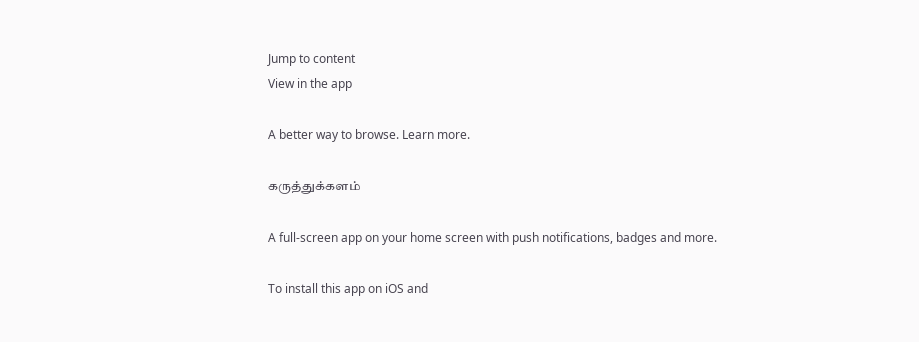Jump to content
View in the app

A better way to browse. Learn more.

கருத்துக்களம்

A full-screen app on your home screen with push notifications, badges and more.

To install this app on iOS and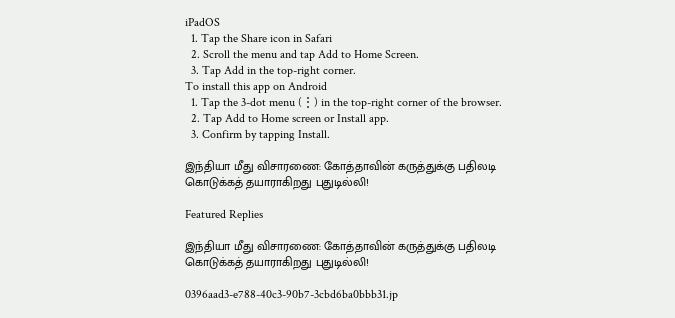iPadOS
  1. Tap the Share icon in Safari
  2. Scroll the menu and tap Add to Home Screen.
  3. Tap Add in the top-right corner.
To install this app on Android
  1. Tap the 3-dot menu (⋮) in the top-right corner of the browser.
  2. Tap Add to Home screen or Install app.
  3. Confirm by tapping Install.

இந்தியா மீது விசாரணை: கோத்தாவின் கருத்துக்கு பதிலடி கொடுக்கத் தயாராகிறது புதுடில்லி!

Featured Replies

இந்தியா மீது விசாரணை: கோத்தாவின் கருத்துக்கு பதிலடி கொடுக்கத் தயாராகிறது புதுடில்லி!

0396aad3-e788-40c3-90b7-3cbd6ba0bbb31.jp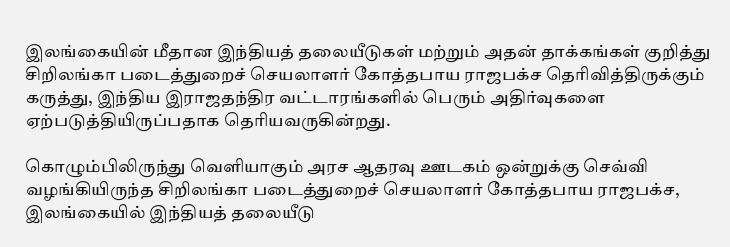இலங்கையின் மீதான இந்தியத் தலையீடுகள் மற்றும் அதன் தாக்கங்கள் குறித்து சிறிலங்கா படைத்துறைச் செயலாளர் கோத்தபாய ராஜபக்ச தெரிவித்திருக்கும் கருத்து, இந்திய இராஜதந்திர வட்டாரங்களில் பெரும் அதிர்வுகளை ஏற்படுத்தியிருப்பதாக தெரியவருகின்றது.

கொழும்பிலிருந்து வெளியாகும் அரச ஆதரவு ஊடகம் ஒன்றுக்கு செவ்வி வழங்கியிருந்த சிறிலங்கா படைத்துறைச் செயலாளர் கோத்தபாய ராஜபக்ச, இலங்கையில் இந்தியத் தலையீடு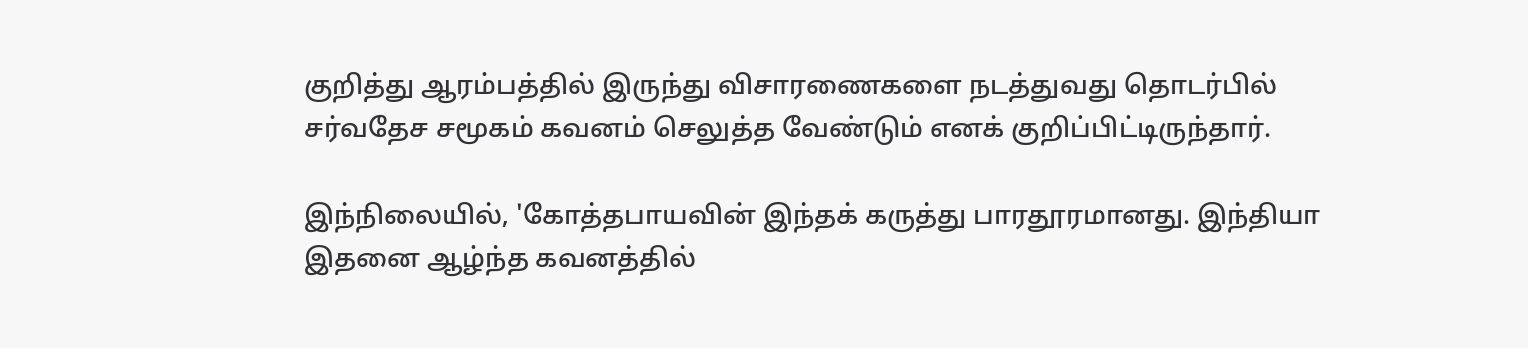குறித்து ஆரம்பத்தில் இருந்து விசாரணைகளை நடத்துவது தொடர்பில் சர்வதேச சமூகம் கவனம் செலுத்த வேண்டும் எனக் குறிப்பிட்டிருந்தார்.

இந்நிலையில், 'கோத்தபாயவின் இந்தக் கருத்து பாரதூரமானது. இந்தியா இதனை ஆழ்ந்த கவனத்தில்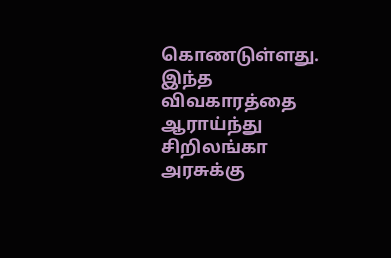கொணடுள்ளது. இந்த விவகாரத்தை ஆராய்ந்து சிறிலங்கா அரசுக்கு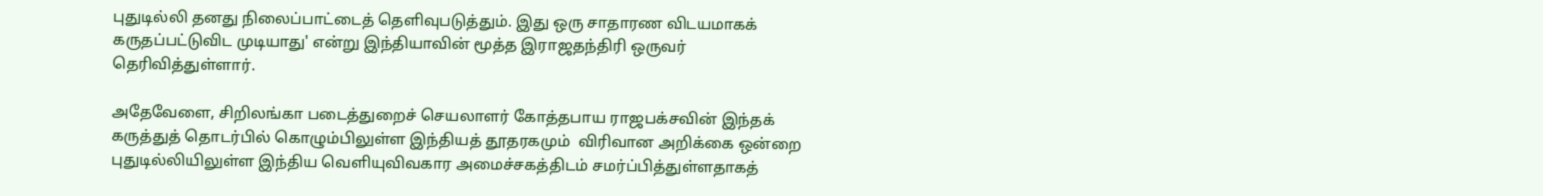புதுடில்லி தனது நிலைப்பாட்டைத் தெளிவுபடுத்தும். இது ஒரு சாதாரண விடயமாகக் கருதப்பட்டுவிட முடியாது' என்று இந்தியாவின் மூத்த இராஜதந்திரி ஒருவர் தெரிவித்துள்ளார்.

அதேவேளை, சிறிலங்கா படைத்துறைச் செயலாளர் கோத்தபாய ராஜபக்சவின் இந்தக் கருத்துத் தொடர்பில் கொழும்பிலுள்ள இந்தியத் தூதரகமும்  விரிவான அறிக்கை ஒன்றை புதுடில்லியிலுள்ள இந்திய வெளியுவிவகார அமைச்சகத்திடம் சமர்ப்பித்துள்ளதாகத்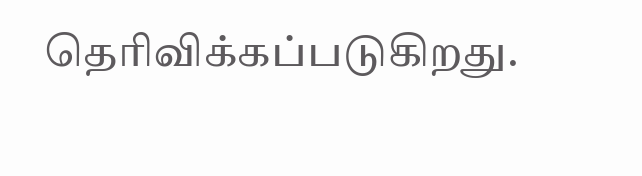தெரிவிக்கப்படுகிறது.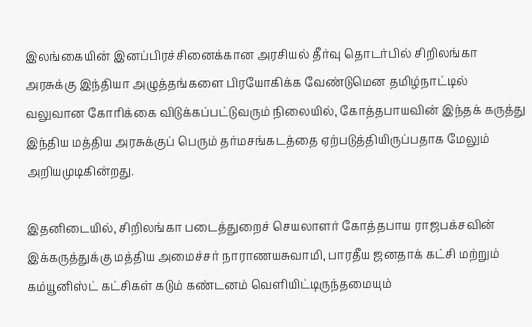இலங்கையின் இனப்பிரச்சினைக்கான அரசியல் தீர்வு தொடர்பில் சிறிலங்கா அரசுக்கு இந்தியா அழுத்தங்களை பிரயோகிக்க வேண்டுமென தமிழ்நாட்டில் வலுவான கோரிக்கை விடுக்கப்பட்டுவரும் நிலையில், கோத்தபாயவின் இந்தக் கருத்து இந்திய மத்திய அரசுக்குப் பெரும் தர்மசங்கடத்தை ஏற்படுத்தியிருப்பதாக மேலும் அறியமுடிகின்றது.

இதனிடையில், சிறிலங்கா படைத்துறைச் செயலாளர் கோத்தபாய ராஜபக்சவின் இக்கருத்துக்கு மத்திய அமைச்சர் நாராணயசுவாமி, பாரதீய ஜனதாக் கட்சி மற்றும் கம்யூனிஸ்ட் கட்சிகள் கடும் கண்டனம் வெளியிட்டிருந்தமையும்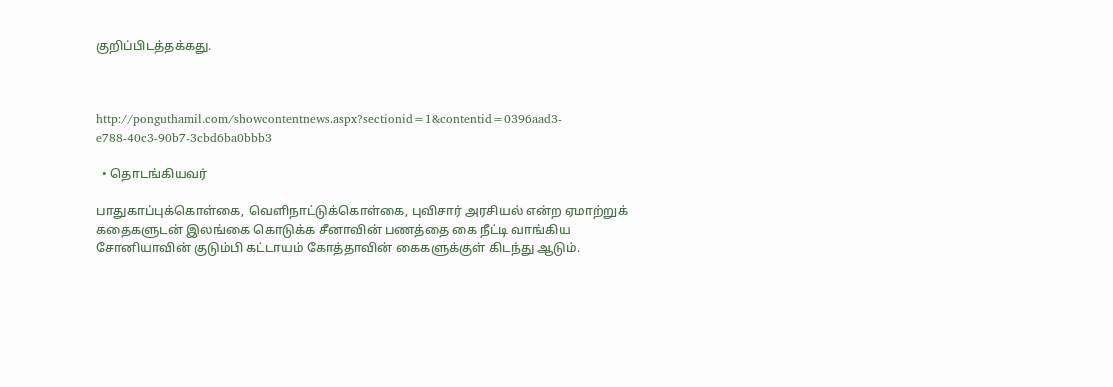குறிப்பிடத்தக்கது.



http://ponguthamil.com/showcontentnews.aspx?sectionid=1&contentid=0396aad3-e788-40c3-90b7-3cbd6ba0bbb3

  • தொடங்கியவர்

பாதுகாப்புக்கொள்கை, வெளிநாட்டுக்கொள்கை, புவிசார் அரசியல் என்ற ஏமாற்றுக் கதைகளுடன் இலங்கை கொடுக்க சீனாவின் பணத்தை கை நீட்டி வாங்கிய சோனியாவின் குடும்பி கட்டாயம் கோத்தாவின் கைகளுக்குள் கிடந்து ஆடும்.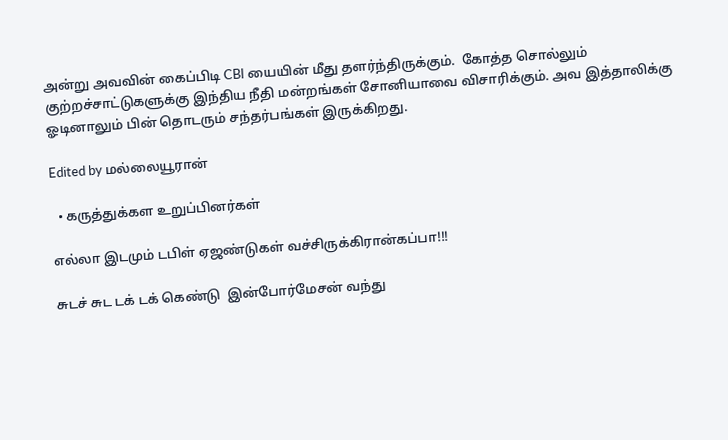அன்று அவவின் கைப்பிடி CBI யையின் மீது தளர்ந்திருக்கும்.  கோத்த சொல்லும் குற்றச்சாட்டுகளுக்கு இந்திய நீதி மன்றங்கள் சோனியாவை விசாரிக்கும். அவ இத்தாலிக்கு ஓடினாலும் பின் தொடரும் சந்தர்பங்கள் இருக்கிறது.

Edited by மல்லையூரான்

  • கருத்துக்கள உறுப்பினர்கள்

எல்லா இடமும் டபிள் ஏஜண்டுகள் வச்சிருக்கிரான்கப்பா!!!

சுடச் சுட டக் டக் கெண்டு  இன்போர்மேசன் வந்து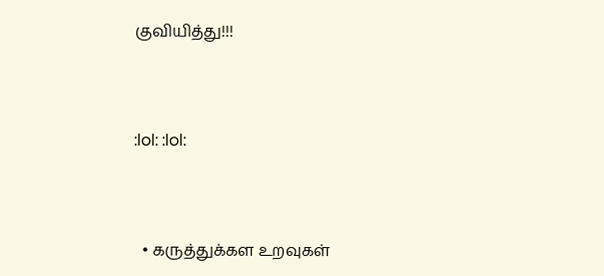குவியித்து!!!



:lol: :lol:



  • கருத்துக்கள உறவுகள்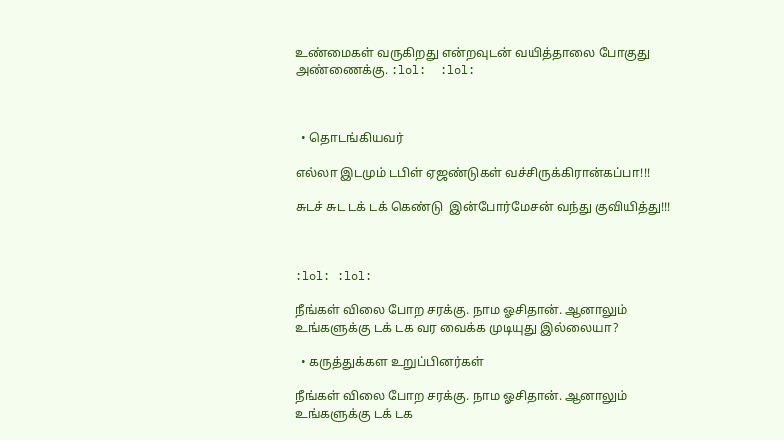உண்மைகள் வருகிறது என்றவுடன் வயித்தாலை போகுது அண்ணைக்கு. :lol:  :lol:



  • தொடங்கியவர்

எல்லா இடமும் டபிள் ஏஜண்டுகள் வச்சிருக்கிரான்கப்பா!!!

சுடச் சுட டக் டக் கெண்டு  இன்போர்மேசன் வந்து குவியித்து!!!



:lol: :lol:

நீங்கள் விலை போற சரக்கு. நாம ஓசிதான். ஆனாலும் உங்களுக்கு டக் டக வர வைக்க முடியுது இல்லையா?

  • கருத்துக்கள உறுப்பினர்கள்

நீங்கள் விலை போற சரக்கு. நாம ஓசிதான். ஆனாலும் உங்களுக்கு டக் டக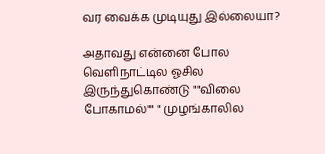வர வைக்க முடியுது இல்லையா?

அதாவது என்னை போல வெளிநாட்டில ஓசில இருந்துகொண்டு ""விலை போகாமல்"" " முழங்காலில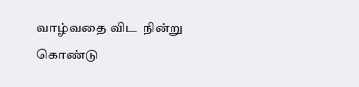வாழ்வதை விட  நின்று கொண்டு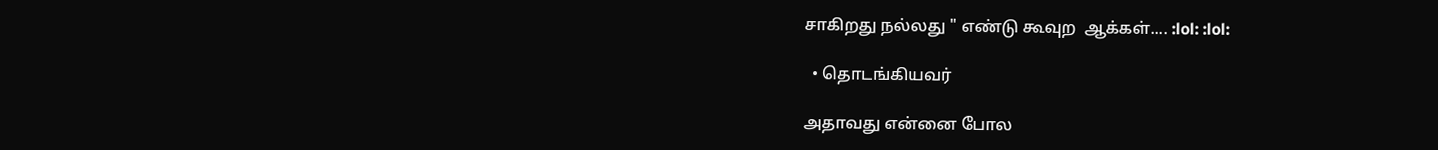சாகிறது நல்லது " எண்டு கூவுற  ஆக்கள்.... :lol: :lol:

  • தொடங்கியவர்

அதாவது என்னை போல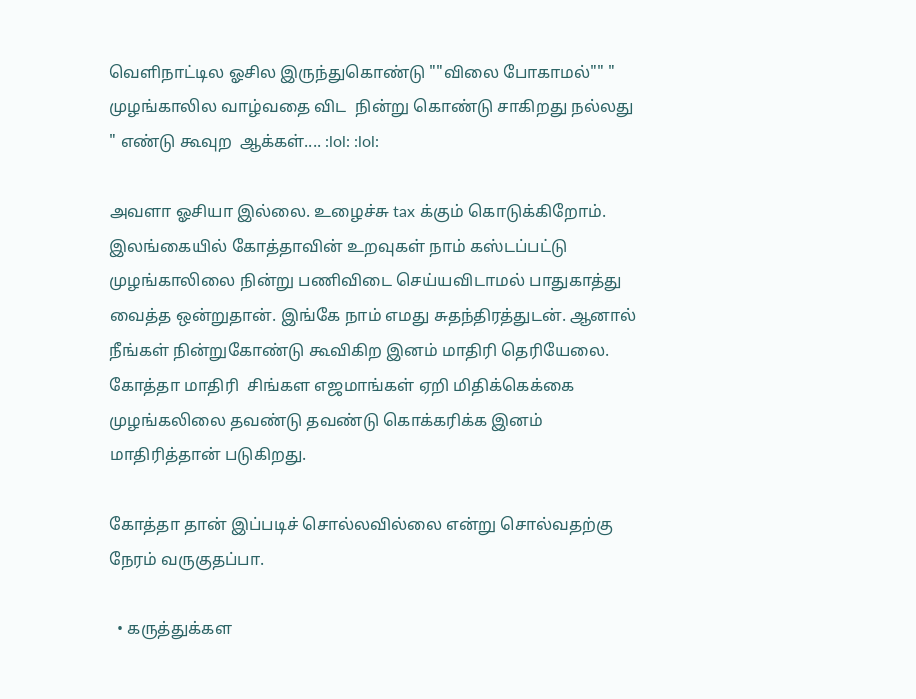வெளிநாட்டில ஓசில இருந்துகொண்டு ""விலை போகாமல்"" " முழங்காலில வாழ்வதை விட  நின்று கொண்டு சாகிறது நல்லது " எண்டு கூவுற  ஆக்கள்.... :lol: :lol:

அவளா ஓசியா இல்லை. உழைச்சு tax க்கும் கொடுக்கிறோம். இலங்கையில் கோத்தாவின் உறவுகள் நாம் கஸ்டப்பட்டு முழங்காலிலை நின்று பணிவிடை செய்யவிடாமல் பாதுகாத்து வைத்த ஒன்றுதான். இங்கே நாம் எமது சுதந்திரத்துடன். ஆனால் நீங்கள் நின்றுகோண்டு கூவிகிற இனம் மாதிரி தெரியேலை. கோத்தா மாதிரி  சிங்கள எஜமாங்கள் ஏறி மிதிக்கெக்கை முழங்கலிலை தவண்டு தவண்டு கொக்கரிக்க இனம் மாதிரித்தான் படுகிறது.

கோத்தா தான் இப்படிச் சொல்லவில்லை என்று சொல்வதற்கு நேரம் வருகுதப்பா.

  • கருத்துக்கள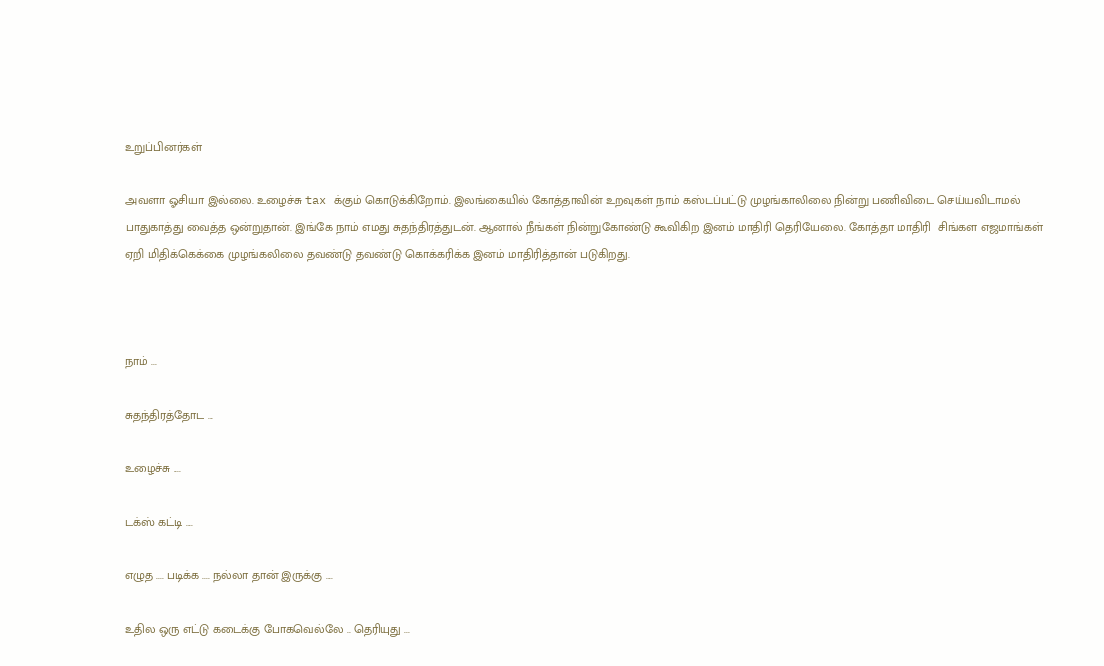உறுப்பினர்கள்

அவளா ஓசியா இல்லை. உழைச்சு tax க்கும் கொடுக்கிறோம். இலங்கையில் கோத்தாவின் உறவுகள் நாம் கஸ்டப்பட்டு முழங்காலிலை நின்று பணிவிடை செய்யவிடாமல் பாதுகாத்து வைத்த ஒன்றுதான். இங்கே நாம் எமது சுதந்திரத்துடன். ஆனால் நீங்கள் நின்றுகோண்டு கூவிகிற இனம் மாதிரி தெரியேலை. கோத்தா மாதிரி  சிங்கள எஜமாங்கள் ஏறி மிதிக்கெக்கை முழங்கலிலை தவண்டு தவண்டு கொக்கரிக்க இனம் மாதிரித்தான் படுகிறது.



நாம் ...

சுதந்திரத்தோட ...

உழைச்சு ....

டக்ஸ் கட்டி ....

எழுத .... படிக்க .... நல்லா தான் இருக்கு ....

உதில ஒரு எட்டு கடைக்கு போகவெல்லே .. தெரியுது ...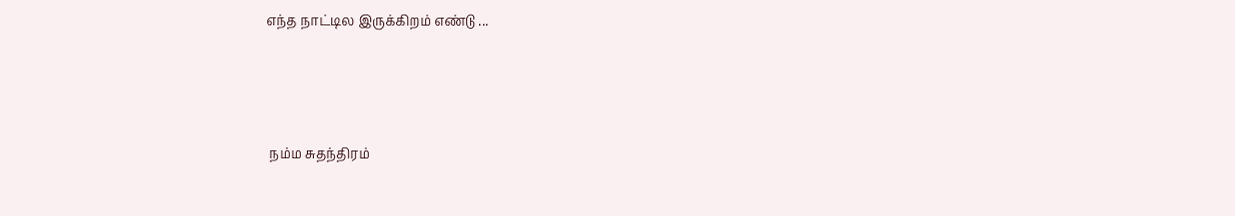எந்த நாட்டில இருக்கிறம் எண்டு ...



 நம்ம சுதந்திரம்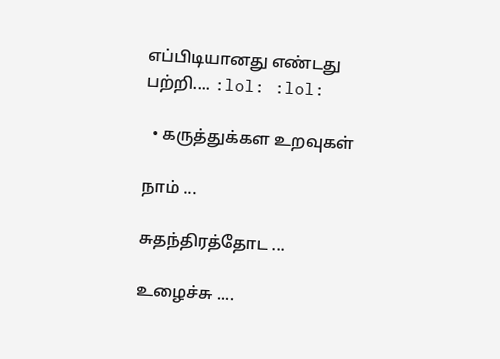எப்பிடியானது எண்டது பற்றி.... :lol: :lol:

  • கருத்துக்கள உறவுகள்

நாம் ...

சுதந்திரத்தோட ...

உழைச்சு ....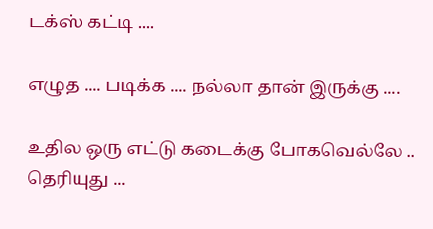டக்ஸ் கட்டி ....

எழுத .... படிக்க .... நல்லா தான் இருக்கு ....

உதில ஒரு எட்டு கடைக்கு போகவெல்லே .. தெரியுது ...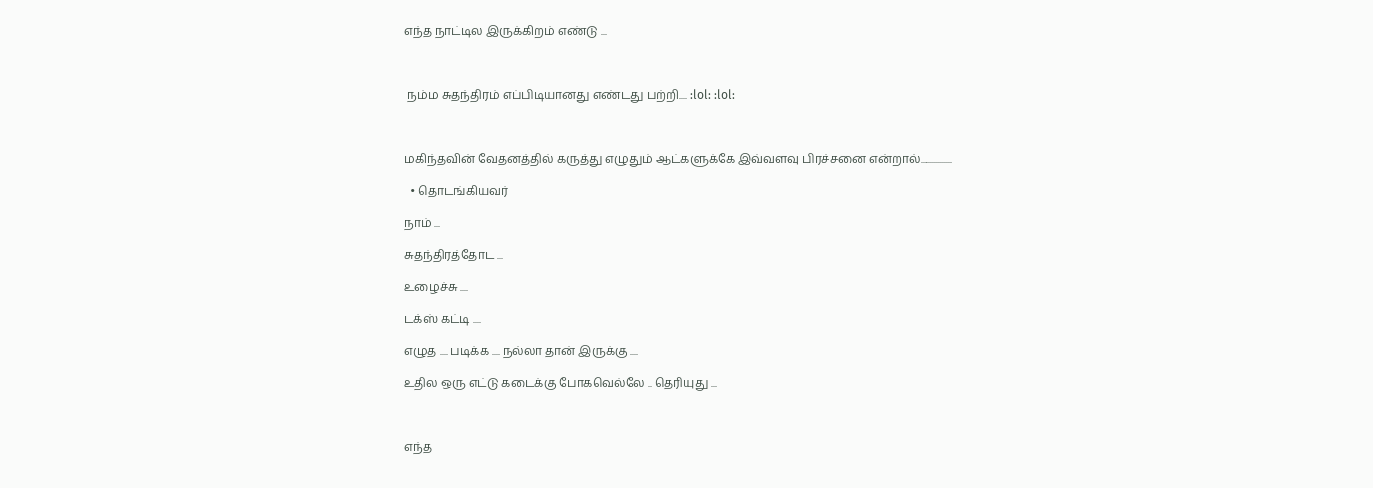எந்த நாட்டில இருக்கிறம் எண்டு ...



 நம்ம சுதந்திரம் எப்பிடியானது எண்டது பற்றி.... :lol: :lol:



மகிந்தவின் வேதனத்தில் கருத்து எழுதும் ஆட்களுக்கே இவ்வளவு பிரச்சனை என்றால்................

  • தொடங்கியவர்

நாம் ...

சுதந்திரத்தோட ...

உழைச்சு ....

டக்ஸ் கட்டி ....

எழுத .... படிக்க .... நல்லா தான் இருக்கு ....

உதில ஒரு எட்டு கடைக்கு போகவெல்லே .. தெரியுது ...



எந்த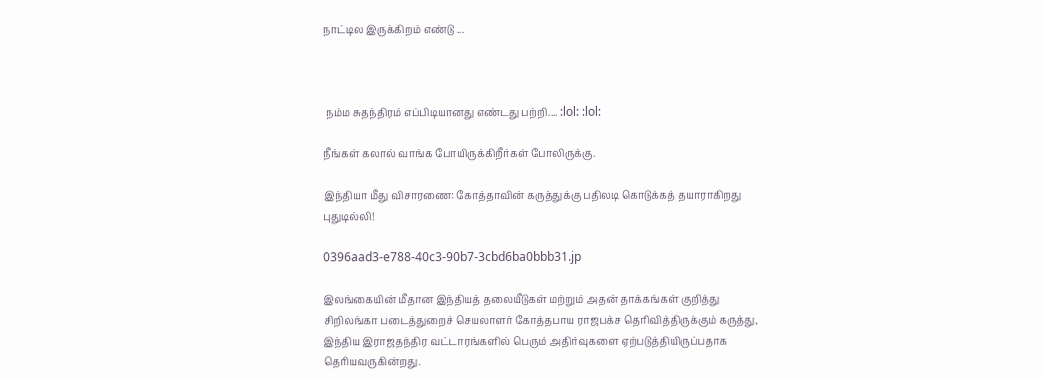நாட்டில இருக்கிறம் எண்டு ...



 நம்ம சுதந்திரம் எப்பிடியானது எண்டது பற்றி.... :lol: :lol:

நீங்கள் கலால் வாங்க போயிருக்கிறீர்கள் போலிருக்கு.

இந்தியா மீது விசாரணை: கோத்தாவின் கருத்துக்கு பதிலடி கொடுக்கத் தயாராகிறது புதுடில்லி!

0396aad3-e788-40c3-90b7-3cbd6ba0bbb31.jp

இலங்கையின் மீதான இந்தியத் தலையீடுகள் மற்றும் அதன் தாக்கங்கள் குறித்து சிறிலங்கா படைத்துறைச் செயலாளர் கோத்தபாய ராஜபக்ச தெரிவித்திருக்கும் கருத்து, இந்திய இராஜதந்திர வட்டாரங்களில் பெரும் அதிர்வுகளை ஏற்படுத்தியிருப்பதாக தெரியவருகின்றது.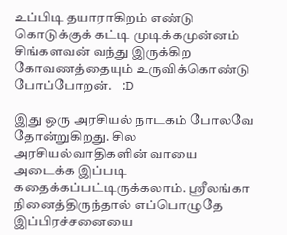உப்பிடி தயாராகிறம் எண்டு கொடுக்குக் கட்டி முடிக்கமுன்னம் சிங்களவன் வந்து இருக்கிற கோவணத்தையும் உருவிக்கொண்டு போப்போறன்.    :D

இது ஒரு அரசியல் நாடகம் போலவே தோன்றுகிறது. சில அரசியல்வாதிகளின் வாயை அடைக்க இப்படி கதைக்கப்பட்டிருக்கலாம். ஸ்ரீலங்கா நினைத்திருந்தால் எப்பொழுதே இப்பிரச்சனையை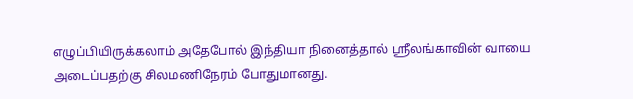எழுப்பியிருக்கலாம் அதேபோல் இந்தியா நினைத்தால் ஸ்ரீலங்காவின் வாயை அடைப்பதற்கு சிலமணிநேரம் போதுமானது.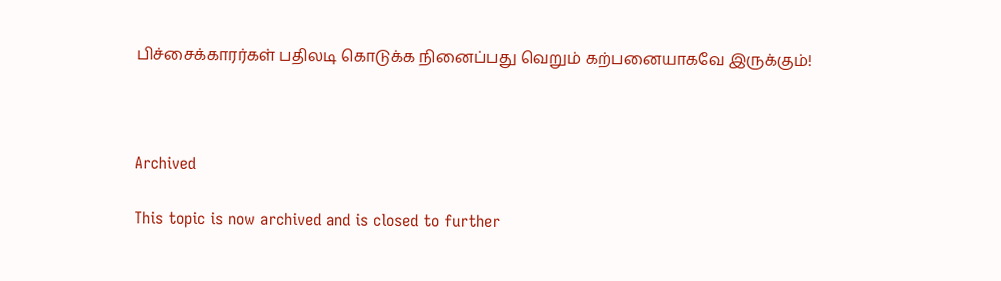பிச்சைக்காரர்கள் பதிலடி கொடுக்க நினைப்பது வெறும் கற்பனையாகவே இருக்கும்!



Archived

This topic is now archived and is closed to further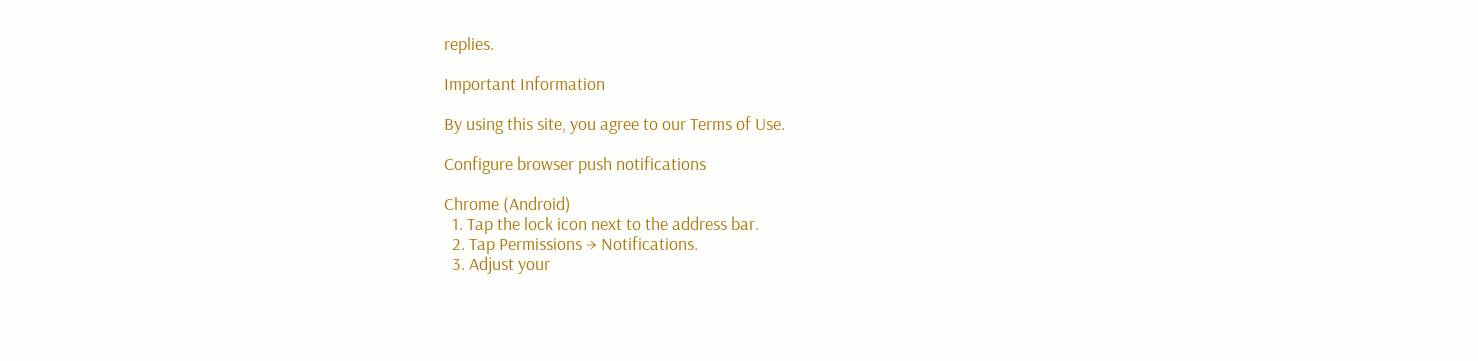replies.

Important Information

By using this site, you agree to our Terms of Use.

Configure browser push notifications

Chrome (Android)
  1. Tap the lock icon next to the address bar.
  2. Tap Permissions → Notifications.
  3. Adjust your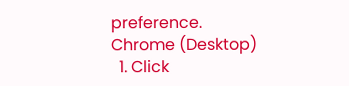preference.
Chrome (Desktop)
  1. Click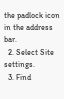the padlock icon in the address bar.
  2. Select Site settings.
  3. Find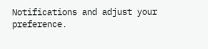Notifications and adjust your preference.